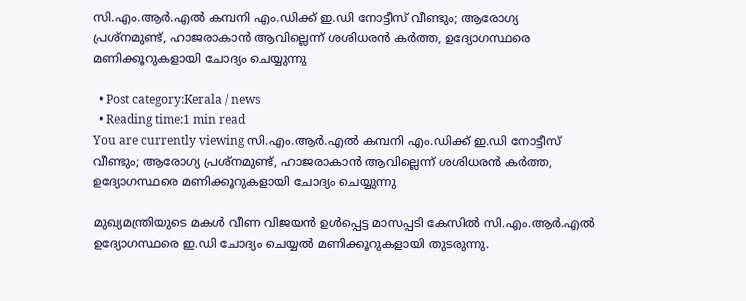സി.എം.ആർ.എൽ കമ്പനി എം.ഡിക്ക് ഇ.ഡി നോട്ടീസ് വീണ്ടും; ആരോഗ്യ പ്രശ്‌നമുണ്ട്, ഹാജരാകാൻ ആവില്ലെന്ന് ശശിധരൻ കർത്ത, ഉദ്യോഗസ്ഥരെ മണിക്കൂറുകളായി ചോദ്യം ചെയ്യുന്നു

  • Post category:Kerala / news
  • Reading time:1 min read
You are currently viewing സി.എം.ആർ.എൽ കമ്പനി എം.ഡിക്ക് ഇ.ഡി നോട്ടീസ് വീണ്ടും; ആരോഗ്യ പ്രശ്‌നമുണ്ട്, ഹാജരാകാൻ ആവില്ലെന്ന് ശശിധരൻ കർത്ത, ഉദ്യോഗസ്ഥരെ മണിക്കൂറുകളായി ചോദ്യം ചെയ്യുന്നു

മുഖ്യമന്ത്രിയുടെ മകൾ വീണ വിജയൻ ഉൾപ്പെട്ട മാസപ്പടി കേസിൽ സി.എം.ആർ.എൽ ഉദ്യോഗസ്ഥരെ ഇ.ഡി ചോദ്യം ചെയ്യൽ മണിക്കൂറുകളായി തുടരുന്നു.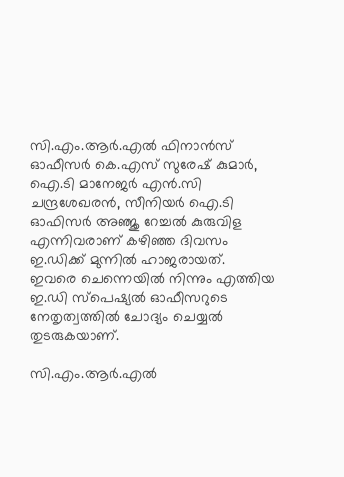സി.എം.ആർ.എൽ ഫിനാൻസ് ഓഫീസർ കെ.എസ് സുരേഷ് കുമാർ, ഐ.ടി മാനേജർ എൻ.സി ചന്ദ്രശേഖരൻ, സീനിയർ ഐ.ടി ഓഫിസർ അഞ്ജു റേച്ചൽ കുരുവിള എന്നിവരാണ് കഴിഞ്ഞ ദിവസം ഇ.ഡിക്ക് മുന്നിൽ ഹാജരായത്. ഇവരെ ചെന്നെയിൽ നിന്നും എത്തിയ ഇ.ഡി സ്പെഷ്യൽ ഓഫീസറുടെ നേതൃത്വത്തിൽ ചോദ്യം ചെയ്യൽ തുടരുകയാണ്.

സി.എം.ആർ.എൽ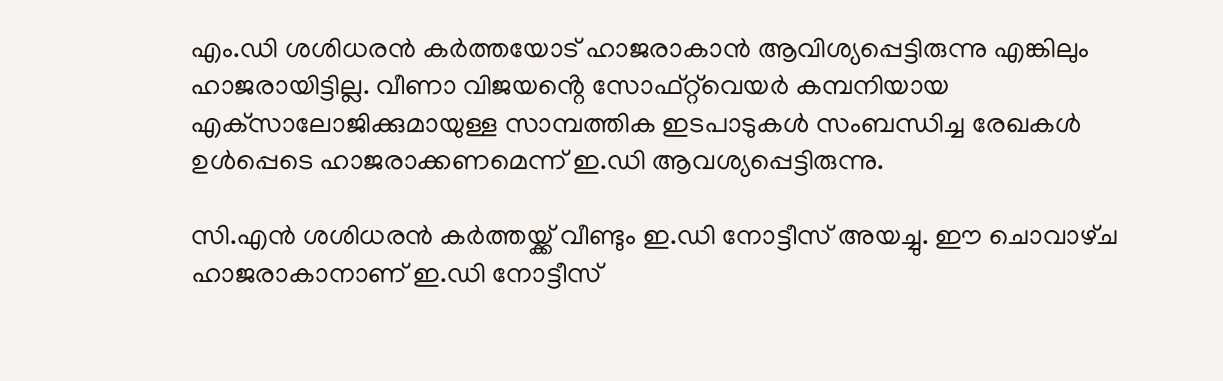എം.ഡി ശശിധരൻ കർത്തയോട് ഹാജരാകാൻ ആവിശ്യപ്പെട്ടിരുന്നു എങ്കിലും ഹാജരായിട്ടില്ല. വീണാ വിജയൻ്റെ സോഫ്റ്റ്‌വെയർ കമ്പനിയായ എക്‌സാലോജിക്കുമായുള്ള സാമ്പത്തിക ഇടപാടുകൾ സംബന്ധിച്ച രേഖകൾ ഉൾപ്പെടെ ഹാജരാക്കണമെന്ന് ഇ.ഡി ആവശ്യപ്പെട്ടിരുന്നു.

സി.എൻ ശശിധരൻ കർത്തയ്ക്ക് വീണ്ടും ഇ.ഡി നോട്ടീസ് അയച്ചു. ഈ ചൊവാഴ്‌ച ഹാജരാകാനാണ് ഇ.ഡി നോട്ടീസ്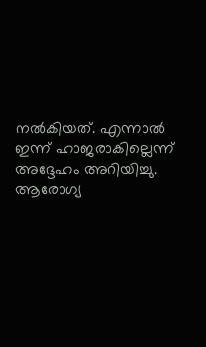നൽകിയത്. എന്നാൽ ഇന്ന് ഹാജരാകില്ലെന്ന് അദ്ദേഹം അറിയിച്ചു. ആരോഗ്യ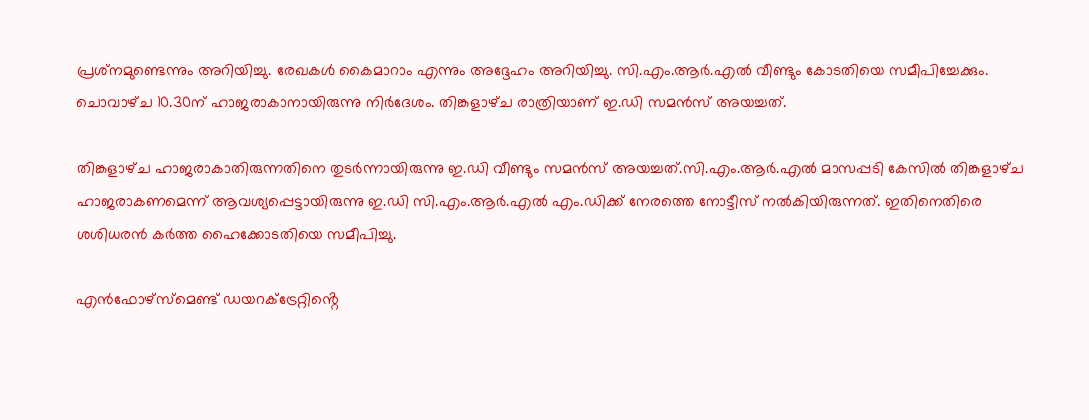പ്രശ്‌നമുണ്ടെന്നും അറിയിച്ചു. രേഖകൾ കൈമാറാം എന്നും അദ്ദേഹം അറിയിച്ചു. സി.എം.ആർ.എൽ വീണ്ടും കോടതിയെ സമീപിച്ചേക്കും. ചൊവാഴ്‌ച 10.30ന് ഹാജരാകാനായിരുന്നു നിർദേശം. തിങ്കളാഴ്‌ച രാത്രിയാണ് ഇ.ഡി സമൻസ് അയച്ചത്.

തിങ്കളാഴ്‌ച ഹാജരാകാതിരുന്നതിനെ തുടർന്നായിരുന്നു ഇ.ഡി വീണ്ടും സമൻസ് അയച്ചത്.സി.എം.ആര്‍.എല്‍ മാസപ്പടി കേസില്‍ തിങ്കളാഴ്‌ച ഹാജരാകണമെന്ന് ആവശ്യപ്പെട്ടായിരുന്നു ഇ.ഡി സി.എം.ആര്‍.എല്‍ എം.ഡിക്ക് നേരത്തെ നോട്ടീസ് നല്‍കിയിരുന്നത്. ഇതിനെതിരെ ശശിധരന്‍ കര്‍ത്ത ഹൈക്കോടതിയെ സമീപിച്ചു.

എന്‍ഫോഴ്‌സ്‌മെണ്ട് ഡയറക്ട്രേറ്റിൻ്റെ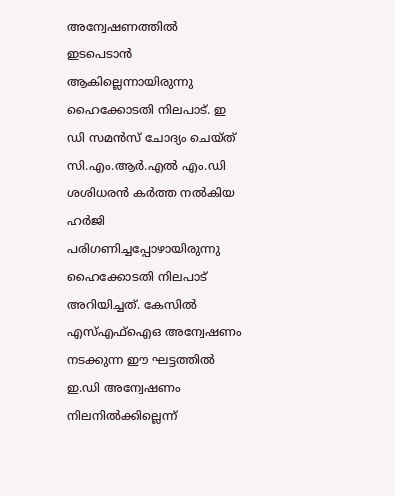അന്വേഷണത്തില്‍ ഇടപെടാൻ ആകില്ലെന്നായിരുന്നു ഹൈക്കോടതി നിലപാട്. ഇ ഡി സമന്‍സ് ചോദ്യം ചെയ്‌ത്‌ സി.എം.ആര്‍.എല്‍ എം.ഡി ശശിധരന്‍ കര്‍ത്ത നല്‍കിയ ഹര്‍ജി പരിഗണിച്ചപ്പോഴായിരുന്നു ഹൈക്കോടതി നിലപാട് അറിയിച്ചത്. കേസില്‍ എസ്എഫ്‌ഐഒ അന്വേഷണം നടക്കുന്ന ഈ ഘട്ടത്തില്‍ ഇ.ഡി അന്വേഷണം നിലനില്‍ക്കില്ലെന്ന്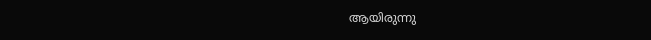ആയിരുന്നു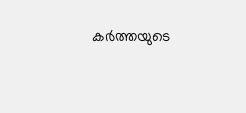കര്‍ത്തയുടെ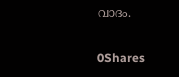വാദം.

0Shares